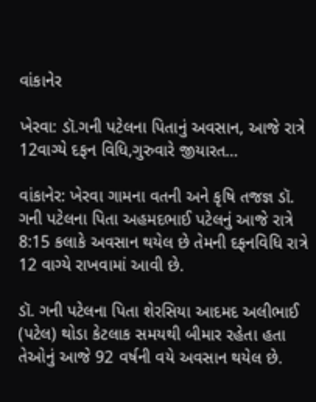વાંકાનેર

ખેરવા: ડૉ.ગની પટેલના પિતાનું અવસાન, આજે રાત્રે 12વાગ્યે દફન વિધિ,ગુરુવારે જીયારત…

વાંકાનેર: ખેરવા ગામના વતની અને કૃષિ તજજ્ઞ ડૉ. ગની પટેલના પિતા અહમદભાઈ પટેલનું આજે રાત્રે 8:15 કલાકે અવસાન થયેલ છે તેમની દફનવિધિ રાત્રે 12 વાગ્યે રાખવામાં આવી છે.

ડૉ. ગની પટેલના પિતા શેરસિયા આદમદ અલીભાઈ (પટેલ) થોડા કેટલાક સમયથી બીમાર રહેતા હતા તેઓનું આજે 92 વર્ષની વયે અવસાન થયેલ છે.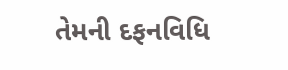તેમની દફનવિધિ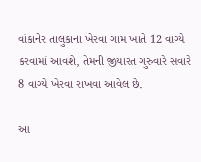વાંકાનેર તાલુકાના ખેરવા ગામ ખાતે 12 વાગ્યે કરવામાં આવશે, તેમની જીયારત ગુરુવારે સવારે 8 વાગ્યે ખેરવા રાખવા આવેલ છે.

આ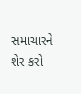સમાચારને શેર કરો